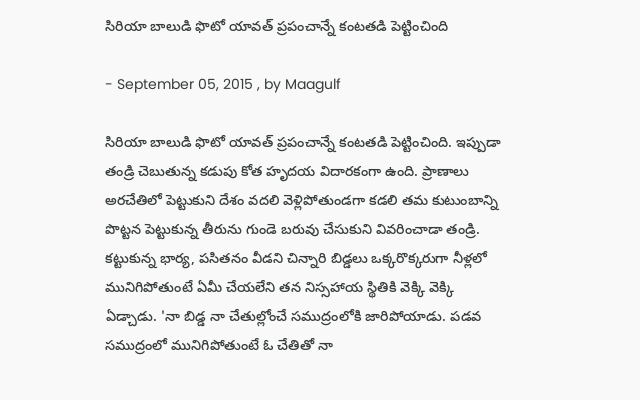సిరియా బాలుడి ఫొటో యావత్‌ ప్రపంచాన్నే కంటతడి పెట్టించింది

- September 05, 2015 , by Maagulf

సిరియా బాలుడి ఫొటో యావత్‌ ప్రపంచాన్నే కంటతడి పెట్టించింది. ఇప్పుడా తండ్రి చెబుతున్న కడుపు కోత హృదయ విదారకంగా ఉంది. ప్రాణాలు అరచేతిలో పెట్టుకుని దేశం వదలి వెళ్లిపోతుండగా కడలి తమ కుటుంబాన్ని పొట్టన పెట్టుకున్న తీరును గుండె బరువు చేసుకుని వివరించాడా తండ్రి. కట్టుకున్న భార్య, పసితనం వీడని చిన్నారి బిడ్డలు ఒక్కరొక్కరుగా నీళ్లలో మునిగిపోతుంటే ఏమీ చేయలేని తన నిస్సహాయ స్థితికి వెక్కి వెక్కి ఏడ్చాడు. 'నా బిడ్డ నా చేతుల్లోంచే సముద్రంలోకి జారిపోయాడు. పడవ సముద్రంలో మునిగిపోతుంటే ఓ చేతితో నా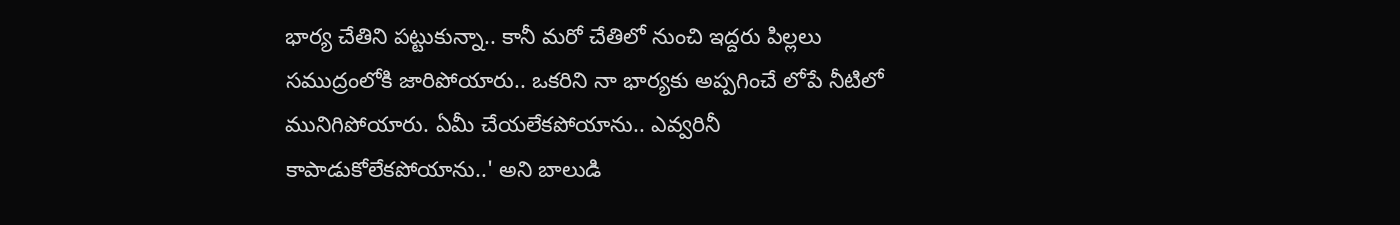భార్య చేతిని పట్టుకున్నా.. కానీ మరో చేతిలో నుంచి ఇద్దరు పిల్లలు సముద్రంలోకి జారిపోయారు.. ఒకరిని నా భార్యకు అప్పగించే లోపే నీటిలో మునిగిపోయారు. ఏమీ చేయలేకపోయాను.. ఎవ్వరినీ కాపాడుకోలేకపోయాను..' అని బాలుడి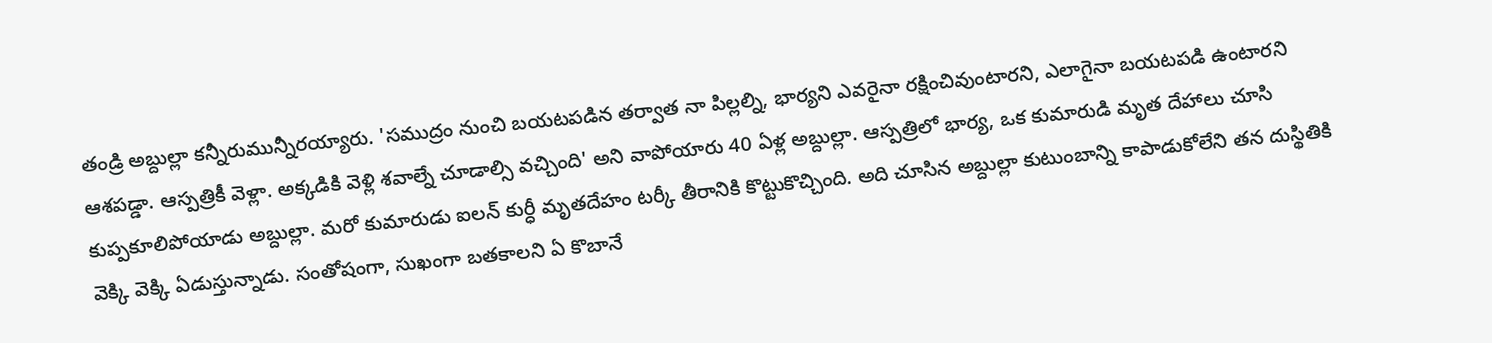తండ్రి అబ్దుల్లా కన్నీరుమున్నీరయ్యారు. 'సముద్రం నుంచి బయటపడిన తర్వాత నా పిల్లల్ని, భార్యని ఎవరైనా రక్షించివుంటారని, ఎలాగైనా బయటపడి ఉంటారని ఆశపడ్డా. ఆస్పత్రికీ వెళ్లా. అక్కడికి వెళ్లి శవాల్నే చూడాల్సి వచ్చింది' అని వాపోయారు 40 ఏళ్ల అబ్దుల్లా. ఆస్పత్రిలో భార్య, ఒక కుమారుడి మృత దేహాలు చూసి కుప్పకూలిపోయాడు అబ్దుల్లా. మరో కుమారుడు ఐలన్ కుర్ధీ మృతదేహం టర్కీ తీరానికి కొట్టుకొచ్చింది. అది చూసిన అబ్దుల్లా కుటుంబాన్ని కాపాడుకోలేని తన దుస్థితికి వెక్కి వెక్కి ఏడుస్తున్నాడు. సంతోషంగా, సుఖంగా బతకాలని ఏ కొబానే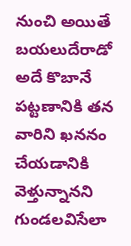నుంచి అయితే బయలుదేరాడో అదే కొబానే పట్టణానికి తన వారిని ఖననం చేయడానికి వెళ్తున్నానని గుండలవిసేలా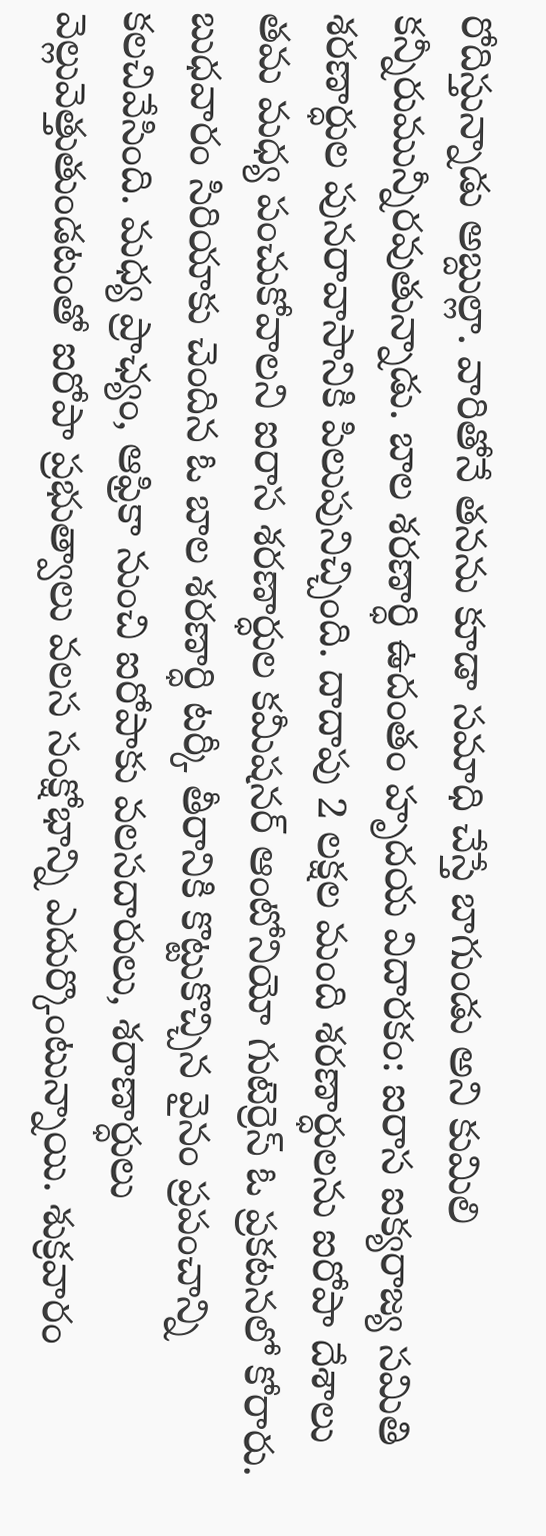రోదిస్తున్నాడు అబ్దుల్లా. వారితోనే తనను కూడా సమాధి చేస్తే బాగుండు అని కుమిలి కన్నీరుమున్నీరవుతున్నాడు. బాల శరణార్ధి ఉదంతం హృదయ విదారకం: ఐరాస ఐక్యరాజ్య సమితి శరణార్ధుల పునరావాసానికి పిలుపునిచ్చింది. దాదాపు 2 లక్షల మంది శరణార్ధులను ఐరోపా దేశాలు తమ మధ్య పంచుకోవాలని ఐరాస శరణార్ధుల కమీషనర్ ఆంటోనియో గుటెర్రెస్ ఓ ప్రకటనలో కోరారు. బుధవారం సిరియాకు చెందిన ఓ బాల శరణార్ధి టర్కీ తీరానికి కొట్టుకొచ్చిన వైనం ప్రపంచాన్ని కలచివేసింది. మధ్య ప్రాఛ్యం, ఆఫ్రికా నుంచి ఐరోపాకు వలసదారులు, శరాణార్ధులు వెల్లువెత్తుతుండటంతో ఐరోపా ప్రభుత్వాలు వలస సంక్షోభాన్ని ఎదుర్కొంటున్నాయి. శుక్రవారం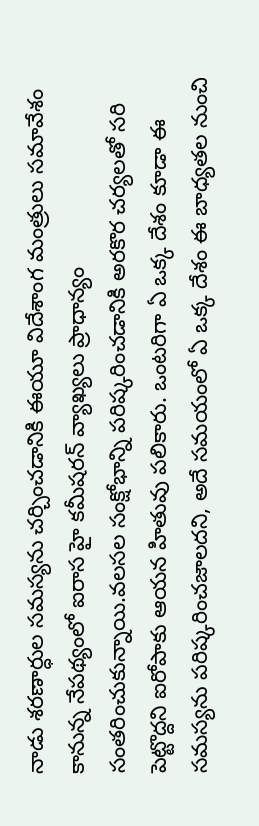నాడు శరణార్ధుల సమస్యను చర్చించడానికి ఈయూ విదేశాంగ మంత్రులు సమావేశం కానున్న నేపథ్యంలో ఐరాస హై కమీషరన్ వ్యాఖ్యలు ప్రాధాన్యం సంతరించుకున్నాయి.వలసల సంక్షోభాన్ని పరిష్కరించడానికి అరకొర చర్యలతో సరి పెట్టొద్దని ఐరోపాకు ఆయన హితువు పలికారు. ఒంటరిగా ఏ ఒక్క దేశం కూడా ఈ సమస్యను పరిష్కరించజాలదని, అదే సమయంలో ఏ ఒక్క దేశం ఈ బాధ్యతల నుంచి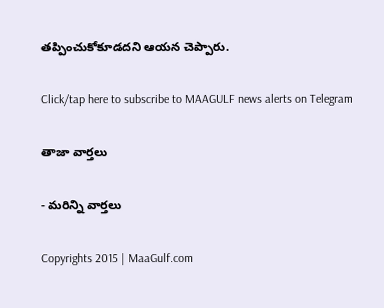తప్పించుకోకూడదని ఆయన చెప్పారు.

Click/tap here to subscribe to MAAGULF news alerts on Telegram

తాజా వార్తలు

- మరిన్ని వార్తలు

Copyrights 2015 | MaaGulf.com